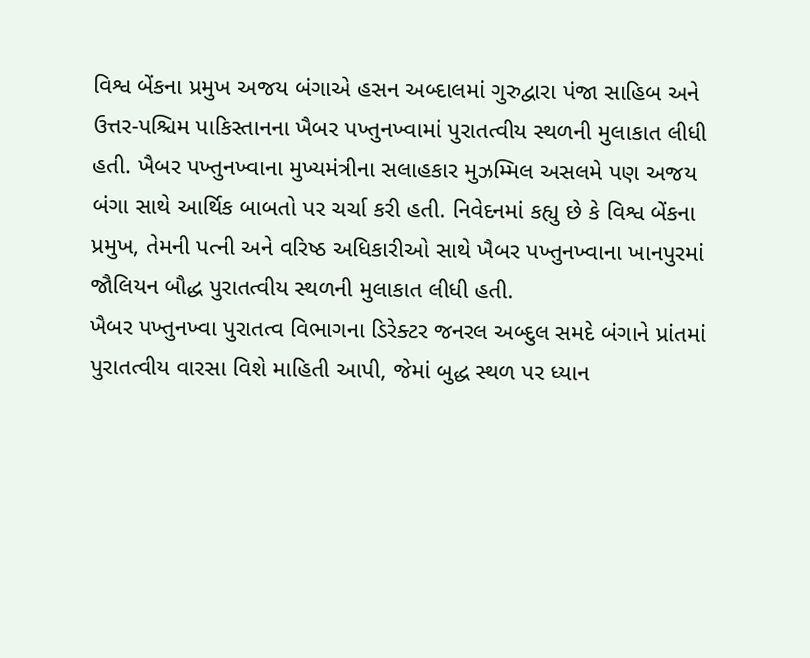વિશ્વ બેંકના પ્રમુખ અજય બંગાએ હસન અબ્દાલમાં ગુરુદ્વારા પંજા સાહિબ અને ઉત્તર-પશ્ચિમ પાકિસ્તાનના ખૈબર પખ્તુનખ્વામાં પુરાતત્વીય સ્થળની મુલાકાત લીધી હતી. ખૈબર પખ્તુનખ્વાના મુખ્યમંત્રીના સલાહકાર મુઝમ્મિલ અસલમે પણ અજય બંગા સાથે આર્થિક બાબતો પર ચર્ચા કરી હતી. નિવેદનમાં કહ્યુ છે કે વિશ્વ બેંકના પ્રમુખ, તેમની પત્ની અને વરિષ્ઠ અધિકારીઓ સાથે ખૈબર પખ્તુનખ્વાના ખાનપુરમાં જૌલિયન બૌદ્ધ પુરાતત્વીય સ્થળની મુલાકાત લીધી હતી.
ખૈબર પખ્તુનખ્વા પુરાતત્વ વિભાગના ડિરેક્ટર જનરલ અબ્દુલ સમદે બંગાને પ્રાંતમાં પુરાતત્વીય વારસા વિશે માહિતી આપી, જેમાં બુદ્ધ સ્થળ પર ધ્યાન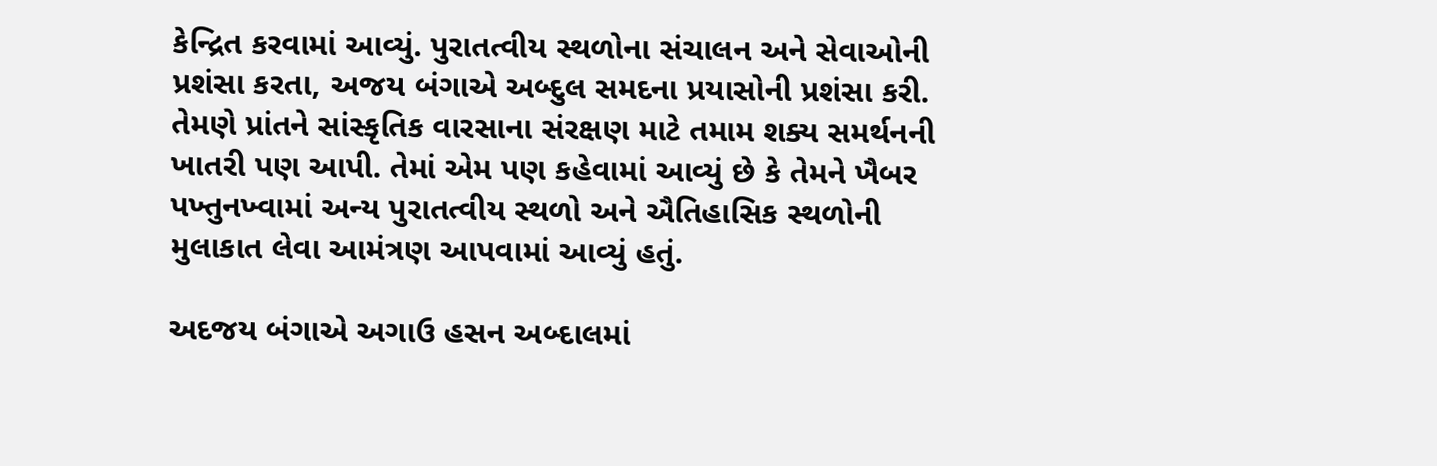કેન્દ્રિત કરવામાં આવ્યું. પુરાતત્વીય સ્થળોના સંચાલન અને સેવાઓની પ્રશંસા કરતા, અજય બંગાએ અબ્દુલ સમદના પ્રયાસોની પ્રશંસા કરી. તેમણે પ્રાંતને સાંસ્કૃતિક વારસાના સંરક્ષણ માટે તમામ શક્ય સમર્થનની ખાતરી પણ આપી. તેમાં એમ પણ કહેવામાં આવ્યું છે કે તેમને ખૈબર પખ્તુનખ્વામાં અન્ય પુરાતત્વીય સ્થળો અને ઐતિહાસિક સ્થળોની મુલાકાત લેવા આમંત્રણ આપવામાં આવ્યું હતું.

અદજય બંગાએ અગાઉ હસન અબ્દાલમાં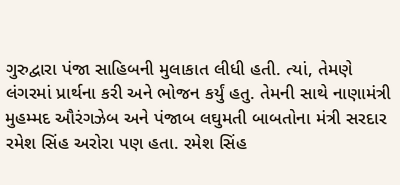ગુરુદ્વારા પંજા સાહિબની મુલાકાત લીધી હતી. ત્યાં, તેમણે લંગરમાં પ્રાર્થના કરી અને ભોજન કર્યું હતુ. તેમની સાથે નાણામંત્રી મુહમ્મદ ઔરંગઝેબ અને પંજાબ લઘુમતી બાબતોના મંત્રી સરદાર રમેશ સિંહ અરોરા પણ હતા. રમેશ સિંહ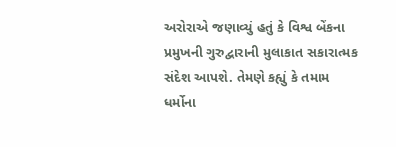અરોરાએ જણાવ્યું હતું કે વિશ્વ બેંકના પ્રમુખની ગુરુદ્વારાની મુલાકાત સકારાત્મક સંદેશ આપશે. તેમણે કહ્યું કે તમામ ધર્મોના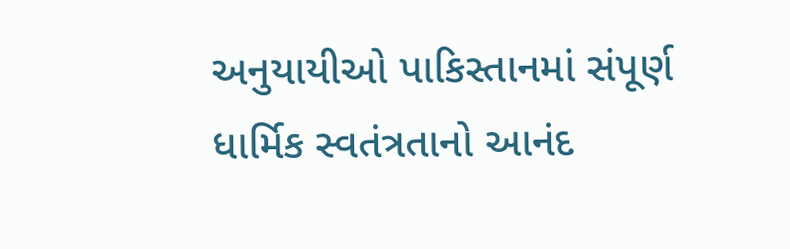અનુયાયીઓ પાકિસ્તાનમાં સંપૂર્ણ ધાર્મિક સ્વતંત્રતાનો આનંદ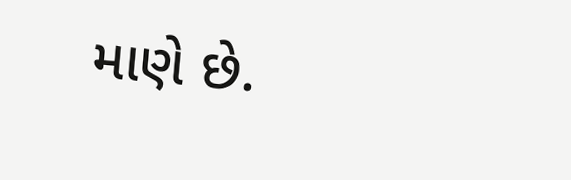માણે છે.